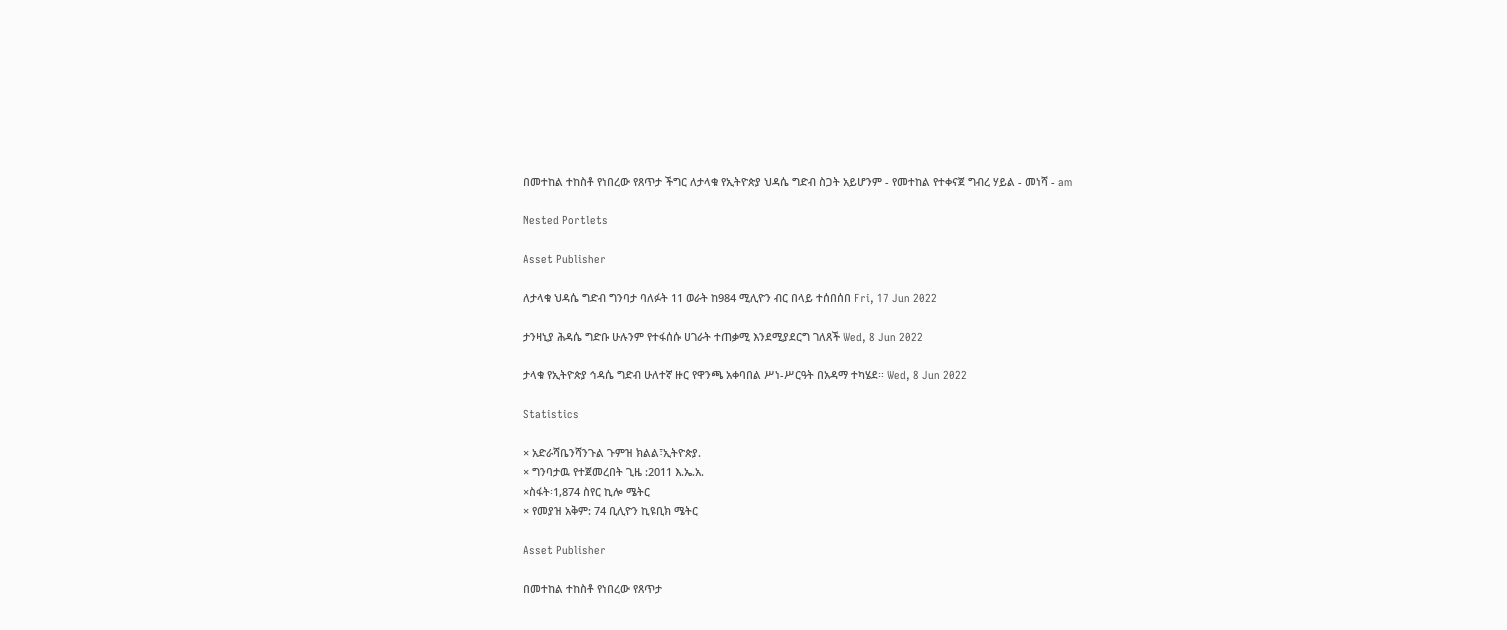በመተከል ተከስቶ የነበረው የጸጥታ ችግር ለታላቁ የኢትዮጵያ ህዳሴ ግድብ ስጋት አይሆንም - የመተከል የተቀናጀ ግብረ ሃይል - መነሻ - am

Nested Portlets

Asset Publisher

ለታላቁ ህዳሴ ግድብ ግንባታ ባለፉት 11 ወራት ከ984 ሚሊዮን ብር በላይ ተሰበሰበ Fri, 17 Jun 2022

ታንዛኒያ ሕዳሴ ግድቡ ሁሉንም የተፋሰሱ ሀገራት ተጠቃሚ እንደሚያደርግ ገለጸች Wed, 8 Jun 2022

ታላቁ የኢትዮጵያ ኅዳሴ ግድብ ሁለተኛ ዙር የዋንጫ አቀባበል ሥነ-ሥርዓት በአዳማ ተካሄደ፡፡ Wed, 8 Jun 2022

Statistics

× አድራሻቤንሻንጉል ጉምዝ ክልል፣ኢትዮጵያ.
× ግንባታዉ የተጀመረበት ጊዜ :2011 እ.ኤ.አ.
×ስፋት፡1,874 ስየር ኪሎ ሜትር
× የመያዝ አቅም: 74 ቢሊዮን ኪዩቢክ ሜትር

Asset Publisher

በመተከል ተከስቶ የነበረው የጸጥታ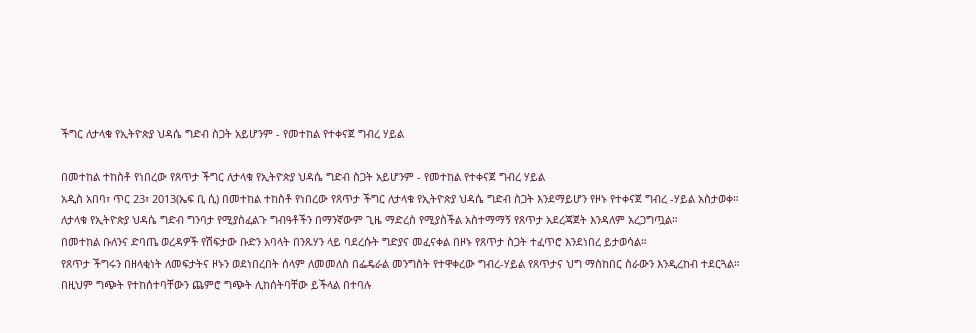ችግር ለታላቁ የኢትዮጵያ ህዳሴ ግድብ ስጋት አይሆንም - የመተከል የተቀናጀ ግብረ ሃይል

በመተከል ተከስቶ የነበረው የጸጥታ ችግር ለታላቁ የኢትዮጵያ ህዳሴ ግድብ ስጋት አይሆንም - የመተከል የተቀናጀ ግብረ ሃይል
አዲስ አበባ፣ ጥር 23፣ 2013(ኤፍ ቢ ሲ) በመተከል ተከስቶ የነበረው የጸጥታ ችግር ለታላቁ የኢትዮጵያ ህዳሴ ግድብ ስጋት እንደማይሆን የዞኑ የተቀናጀ ግብረ -ሃይል አስታወቀ።
ለታላቁ የኢትዮጵያ ህዳሴ ግድብ ግንባታ የሚያስፈልጉ ግብዓቶችን በማንኛውም ጊዜ ማድረስ የሚያስችል አስተማማኝ የጸጥታ አደረጃጀት እንዳለም አረጋግጧል።
በመተከል ቡለንና ድባጤ ወረዳዎች የሽፍታው ቡድን አባላት በንጹሃን ላይ ባደረሱት ግድያና መፈናቀል በዞኑ የጸጥታ ስጋት ተፈጥሮ እንደነበረ ይታወሳል።
የጸጥታ ችግሩን በዘላቂነት ለመፍታትና ዞኑን ወደነበረበት ሰላም ለመመለስ በፌዴራል መንግስት የተዋቀረው ግብረ-ሃይል የጸጥታና ህግ ማስከበር ስራውን እንዲረከብ ተደርጓል።
በዚህም ግጭት የተከሰተባቸውን ጨምሮ ግጭት ሊከሰትባቸው ይችላል በተባሉ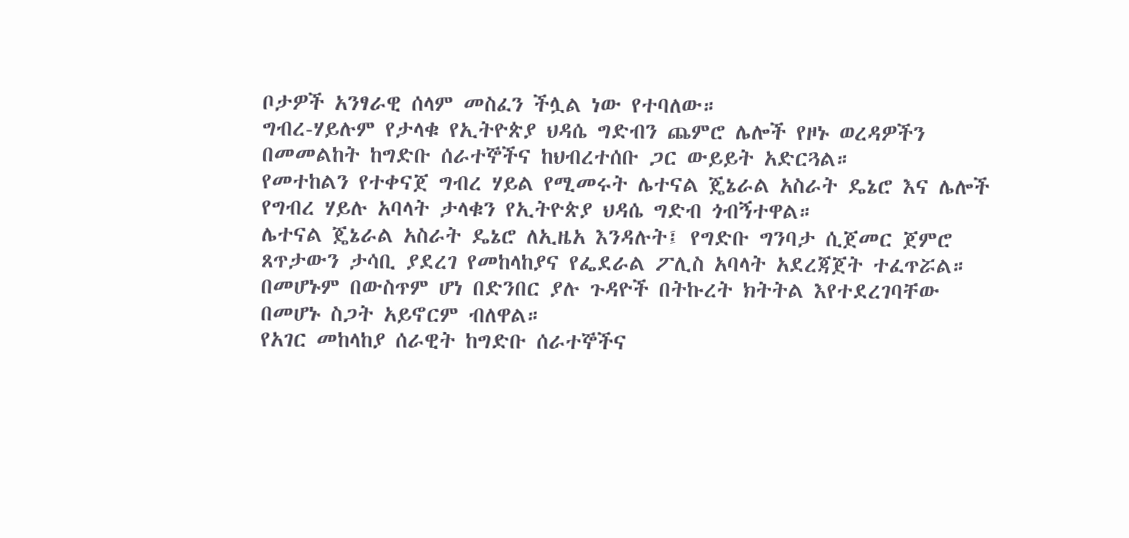ቦታዎች አንፃራዊ ሰላም መስፈን ችሏል ነው የተባለው።
ግብረ-ሃይሉም የታላቁ የኢትዮጵያ ህዳሴ ግድብን ጨምሮ ሌሎች የዞኑ ወረዳዎችን በመመልከት ከግድቡ ሰራተኞችና ከህብረተሰቡ ጋር ውይይት አድርጓል።
የመተከልን የተቀናጀ ግብረ ሃይል የሚመሩት ሌተናል ጄኔራል አስራት ዴኔሮ እና ሌሎች የግብረ ሃይሉ አባላት ታላቁን የኢትዮጵያ ህዳሴ ግድብ ጎብኝተዋል።
ሌተናል ጄኔራል አስራት ዴኔሮ ለኢዜአ እንዳሉት፤ የግድቡ ግንባታ ሲጀመር ጀምሮ ጸጥታውን ታሳቢ ያደረገ የመከላከያና የፌደራል ፖሊስ አባላት አደረጃጀት ተፈጥሯል።
በመሆኑም በውስጥም ሆነ በድንበር ያሉ ጉዳዮች በትኩረት ክትትል እየተደረገባቸው በመሆኑ ስጋት አይኖርም ብለዋል።
የአገር መከላከያ ሰራዊት ከግድቡ ሰራተኞችና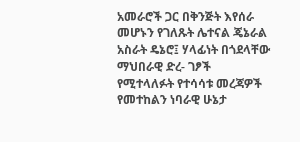አመራሮች ጋር በቅንጅት እየሰራ መሆኑን የገለጹት ሌተናል ጄኔራል አስራት ዴኔሮ፤ ሃላፊነት በጎደላቸው ማህበራዊ ድረ- ገፆች የሚተላለፉት የተሳሳቱ መረጃዎች የመተከልን ነባራዊ ሁኔታ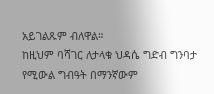አይገልጹም ብለዋል።
ከዚህም ባሻገር ለታላቁ ህዳሴ ግድብ ግንባታ የሚውል ግብዓት በማንኛውም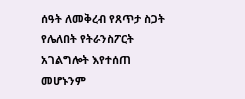ሰዓት ለመቅረብ የጸጥታ ስጋት የሌለበት የትራንስፖርት አገልግሎት እየተሰጠ መሆኑንም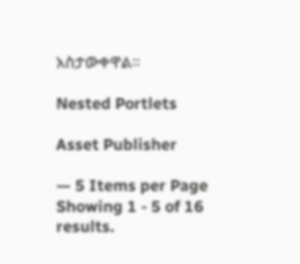አስታውቀዋል።

Nested Portlets

Asset Publisher

— 5 Items per Page
Showing 1 - 5 of 16 results.